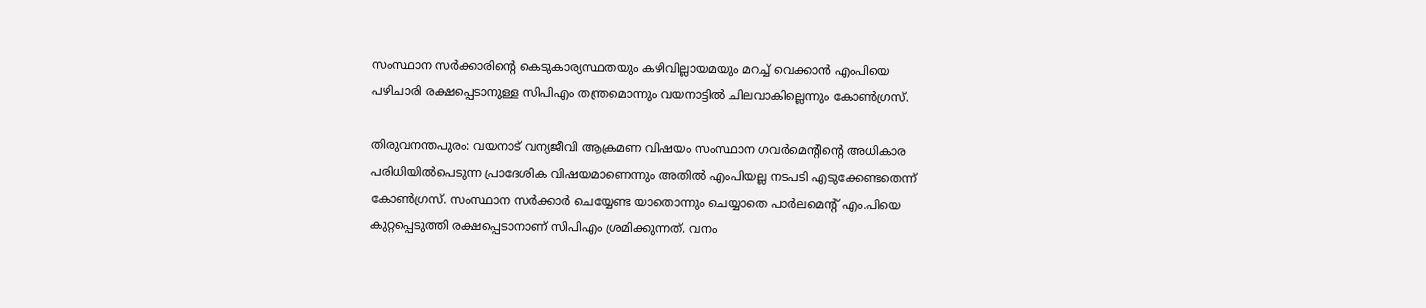സംസ്ഥാന സര്‍ക്കാരിന്റെ കെടുകാര്യസ്ഥതയും കഴിവില്ലായമയും മറച്ച് വെക്കാന്‍ എംപിയെ പഴിചാരി രക്ഷപ്പെടാനുള്ള സിപിഎം തന്ത്രമൊന്നും വയനാട്ടില്‍ ചിലവാകില്ലെന്നും കോൺഗ്രസ്.

തിരുവനന്തപുരം: വയനാട് വന്യജീവി ആക്രമണ വിഷയം സംസ്ഥാന ഗവര്‍മെന്റിന്റെ അധികാര പരിധിയില്‍പെടുന്ന പ്രാദേശിക വിഷയമാണെന്നും അതില്‍ എംപിയല്ല നടപടി എടുക്കേണ്ടതെന്ന് കോണ്‍ഗ്രസ്. സംസ്ഥാന സര്‍ക്കാര്‍ ചെയ്യേണ്ട യാതൊന്നും ചെയ്യാതെ പാര്‍ലമെന്റ് എം.പിയെ കുറ്റപ്പെടുത്തി രക്ഷപ്പെടാനാണ് സിപിഎം ശ്രമിക്കുന്നത്. വനം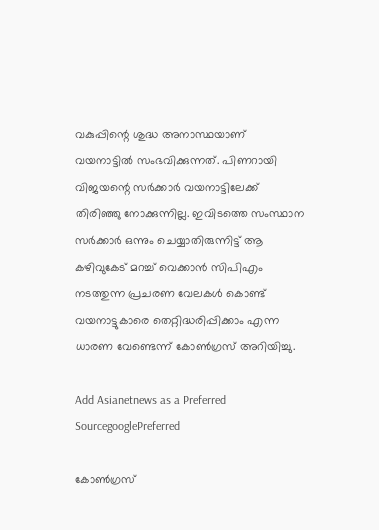വകുപ്പിന്റെ ശുദ്ധ അനാസ്ഥയാണ് വയനാട്ടില്‍ സംഭവിക്കുന്നത്. പിണറായി വിജയന്റെ സര്‍ക്കാര്‍ വയനാട്ടിലേക്ക് തിരിഞ്ഞു നോക്കുന്നില്ല. ഇവിടത്തെ സംസ്ഥാന സര്‍ക്കാര്‍ ഒന്നും ചെയ്യാതിരുന്നിട്ട് ആ കഴിവുകേട് മറച്ച് വെക്കാന്‍ സിപിഎം നടത്തുന്ന പ്രചരണ വേലകള്‍ കൊണ്ട് വയനാട്ടുകാരെ തെറ്റിദ്ധരിപ്പിക്കാം എന്ന ധാരണ വേണ്ടെന്ന് കോണ്‍ഗ്രസ് അറിയിച്ചു.

Add Asianetnews as a Preferred SourcegooglePreferred

കോണ്‍ഗ്രസ്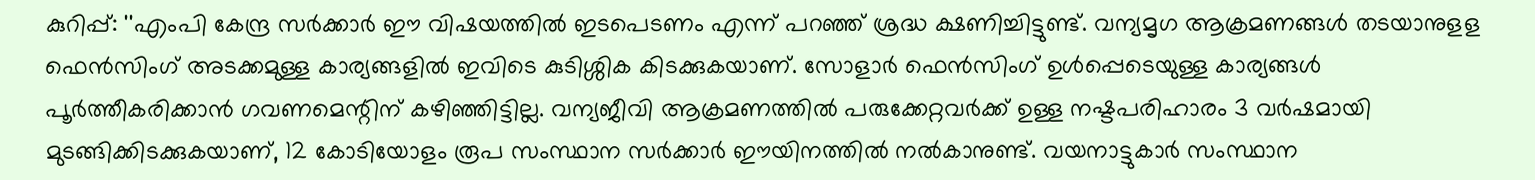കുറിപ്പ്: ''എംപി കേന്ദ്ര സര്‍ക്കാര്‍ ഈ വിഷയത്തില്‍ ഇടപെടണം എന്ന് പറഞ്ഞ് ശ്രദ്ധ ക്ഷണിച്ചിട്ടുണ്ട്. വന്യമൃഗ ആക്രമണങ്ങള്‍ തടയാനുളള ഫെന്‍സിംഗ് അടക്കമുള്ള കാര്യങ്ങളില്‍ ഇവിടെ കുടിശ്ശിക കിടക്കുകയാണ്. സോളാര്‍ ഫെന്‍സിംഗ് ഉള്‍പ്പെടെയുള്ള കാര്യങ്ങള്‍ പൂര്‍ത്തീകരിക്കാന്‍ ഗവണമെന്റിന് കഴിഞ്ഞിട്ടില്ല. വന്യജീവി ആക്രമണത്തില്‍ പരുക്കേറ്റവര്‍ക്ക് ഉള്ള നഷ്ടപരിഹാരം 3 വര്‍ഷമായി മുടങ്ങിക്കിടക്കുകയാണ്, 12 കോടിയോളം രൂപ സംസ്ഥാന സര്‍ക്കാര്‍ ഈയിനത്തില്‍ നല്‍കാനുണ്ട്. വയനാട്ടുകാര്‍ സംസ്ഥാന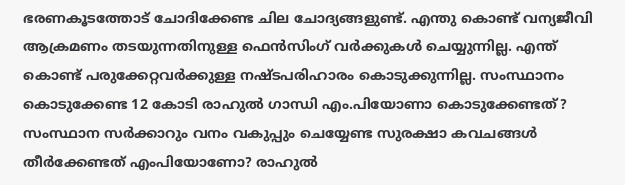ഭരണകൂടത്തോട് ചോദിക്കേണ്ട ചില ചോദ്യങ്ങളുണ്ട്. എന്തു കൊണ്ട് വന്യജീവി ആക്രമണം തടയുന്നതിനുള്ള ഫെന്‍സിംഗ് വര്‍ക്കുകള്‍ ചെയ്യുന്നില്ല. എന്ത് കൊണ്ട് പരുക്കേറ്റവര്‍ക്കുള്ള നഷ്ടപരിഹാരം കൊടുക്കുന്നില്ല. സംസ്ഥാനം കൊടുക്കേണ്ട 12 കോടി രാഹുല്‍ ഗാന്ധി എം.പിയോണാ കൊടുക്കേണ്ടത്? സംസ്ഥാന സര്‍ക്കാറും വനം വകുപ്പും ചെയ്യേണ്ട സുരക്ഷാ കവചങ്ങള്‍ തീര്‍ക്കേണ്ടത് എംപിയോണോ? രാഹുല്‍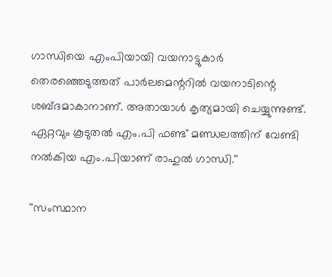ഗാന്ധിയെ എംപിയായി വയനാട്ടുകാര്‍ തെരഞ്ഞെടുത്തത് പാര്‍ലമെന്ററില്‍ വയനാടിന്റെ ശബ്ദമാകാനാണ്. അതായാള്‍ കൃത്യമായി ചെയ്യുന്നുണ്ട്. ഏറ്റവും കൂടുതല്‍ എം.പി ഫണ്ട് മണ്ഡലത്തിന് വേണ്ടി നല്‍കിയ എം.പിയാണ് രാഹുല്‍ ഗാന്ധി.''

''സംസ്ഥാന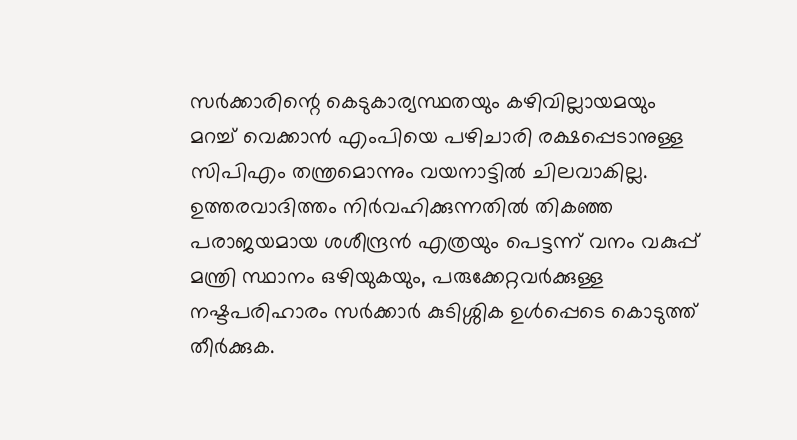സര്‍ക്കാരിന്റെ കെടുകാര്യസ്ഥതയും കഴിവില്ലായമയും മറച്ച് വെക്കാന്‍ എംപിയെ പഴിചാരി രക്ഷപ്പെടാനുള്ള സിപിഎം തന്ത്രമൊന്നും വയനാട്ടില്‍ ചിലവാകില്ല. ഉത്തരവാദിത്തം നിര്‍വഹിക്കുന്നതില്‍ തികഞ്ഞ പരാജയമായ ശശീന്ദ്രന്‍ എത്രയും പെട്ടന്ന് വനം വകുപ്പ് മന്ത്രി സ്ഥാനം ഒഴിയുകയും, പരുക്കേറ്റവര്‍ക്കുള്ള നഷ്ടപരിഹാരം സര്‍ക്കാര്‍ കുടിശ്ശിക ഉള്‍പ്പെടെ കൊടുത്ത് തീര്‍ക്കുക.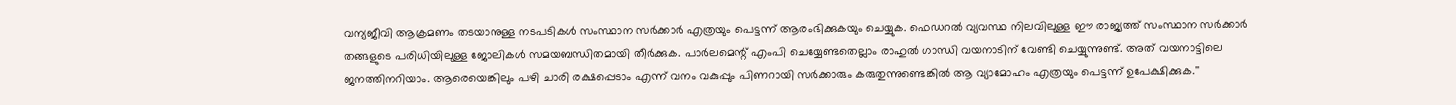വന്യജീവി ആക്രമണം തടയാനുള്ള നടപടികള്‍ സംസ്ഥാന സര്‍ക്കാര്‍ എത്രയും പെട്ടന്ന് ആരംഭിക്കുകയും ചെയ്യുക. ഫെഡറല്‍ വ്യവസ്ഥ നിലവിലുള്ള ഈ രാജ്യത്ത് സംസ്ഥാന സര്‍ക്കാര്‍ തങ്ങളുടെ പരിധിയിലുള്ള ജോലികള്‍ സമയബന്ധിതമായി തീര്‍ക്കുക. പാര്‍ലമെന്റ് എംപി ചെയ്യേണ്ടതെല്ലാം രാഹുല്‍ ഗാന്ധി വയനാടിന് വേണ്ടി ചെയ്യുന്നുണ്ട്. അത് വയനാട്ടിലെ ജനത്തിനറിയാം. ആരെയെങ്കിലും പഴി ചാരി രക്ഷപ്പെടാം എന്ന് വനം വകുപ്പും പിണറായി സര്‍ക്കാരും കരുതുന്നുണ്ടെങ്കില്‍ ആ വ്യാമോഹം എത്രയും പെട്ടന്ന് ഉപേക്ഷിക്കുക.''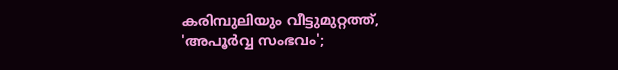കരിമ്പുലിയും വീട്ടുമുറ്റത്ത്, 'അപൂര്‍വ്വ സംഭവം';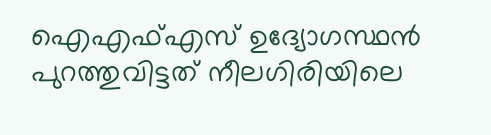ഐഎഫ്എസ് ഉദ്യോഗസ്ഥന്‍ പുറത്തുവിട്ടത് നീലഗിരിയിലെ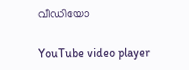വീഡിയോ

YouTube video player